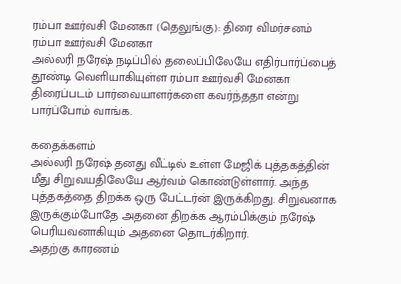ரம்பா ஊர்வசி மேனகா (தெலுங்கு): திரை விமர்சனம்
ரம்பா ஊர்வசி மேனகா
அல்லரி நரேஷ் நடிப்பில் தலைப்பிலேயே எதிர்பார்ப்பைத் தூண்டி வெளியாகியுள்ள ரம்பா ஊர்வசி மேனகா திரைப்படம் பார்வையாளர்களை கவர்ந்ததா என்று பார்ப்போம் வாங்க.

கதைக்களம்
அல்லரி நரேஷ் தனது வீட்டில் உள்ள மேஜிக் புத்தகத்தின் மீது சிறுவயதிலேயே ஆர்வம் கொண்டுள்ளார். அந்த புத்தகத்தை திறக்க ஒரு பேட்டர்ன் இருக்கிறது. சிறுவனாக இருக்கும்போதே அதனை திறக்க ஆரம்பிக்கும் நரேஷ் பெரியவனாகியும் அதனை தொடர்கிறார்.
அதற்கு காரணம்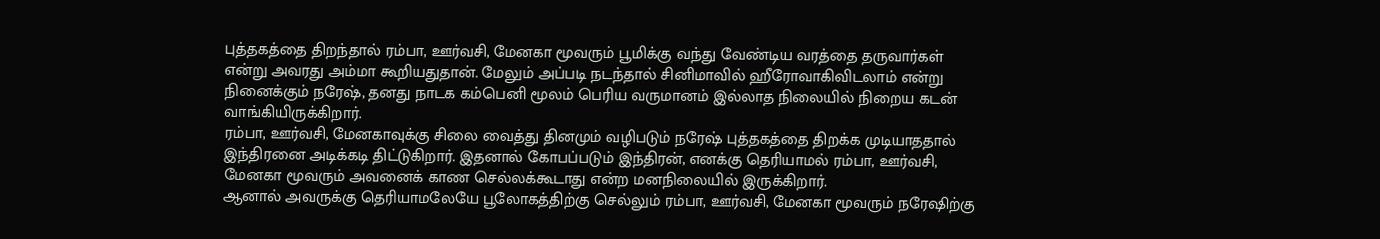புத்தகத்தை திறந்தால் ரம்பா, ஊர்வசி, மேனகா மூவரும் பூமிக்கு வந்து வேண்டிய வரத்தை தருவார்கள் என்று அவரது அம்மா கூறியதுதான். மேலும் அப்படி நடந்தால் சினிமாவில் ஹீரோவாகிவிடலாம் என்று நினைக்கும் நரேஷ், தனது நாடக கம்பெனி மூலம் பெரிய வருமானம் இல்லாத நிலையில் நிறைய கடன் வாங்கியிருக்கிறார்.
ரம்பா, ஊர்வசி, மேனகாவுக்கு சிலை வைத்து தினமும் வழிபடும் நரேஷ் புத்தகத்தை திறக்க முடியாததால் இந்திரனை அடிக்கடி திட்டுகிறார். இதனால் கோபப்படும் இந்திரன், எனக்கு தெரியாமல் ரம்பா, ஊர்வசி, மேனகா மூவரும் அவனைக் காண செல்லக்கூடாது என்ற மனநிலையில் இருக்கிறார்.
ஆனால் அவருக்கு தெரியாமலேயே பூலோகத்திற்கு செல்லும் ரம்பா, ஊர்வசி, மேனகா மூவரும் நரேஷிற்கு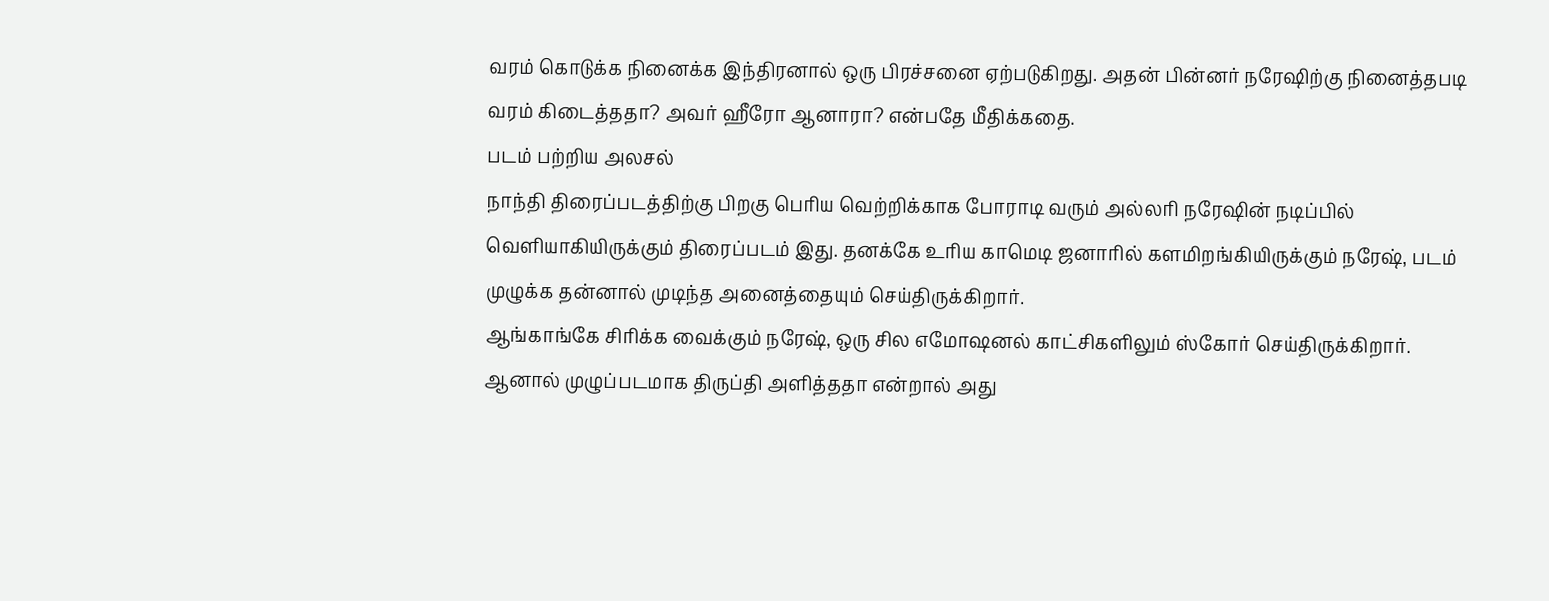வரம் கொடுக்க நினைக்க இந்திரனால் ஒரு பிரச்சனை ஏற்படுகிறது. அதன் பின்னர் நரேஷிற்கு நினைத்தபடி வரம் கிடைத்ததா? அவர் ஹீரோ ஆனாரா? என்பதே மீதிக்கதை.
படம் பற்றிய அலசல்
நாந்தி திரைப்படத்திற்கு பிறகு பெரிய வெற்றிக்காக போராடி வரும் அல்லரி நரேஷின் நடிப்பில் வெளியாகியிருக்கும் திரைப்படம் இது. தனக்கே உரிய காமெடி ஜனாரில் களமிறங்கியிருக்கும் நரேஷ், படம் முழுக்க தன்னால் முடிந்த அனைத்தையும் செய்திருக்கிறார்.
ஆங்காங்கே சிரிக்க வைக்கும் நரேஷ், ஒரு சில எமோஷனல் காட்சிகளிலும் ஸ்கோர் செய்திருக்கிறார். ஆனால் முழுப்படமாக திருப்தி அளித்ததா என்றால் அது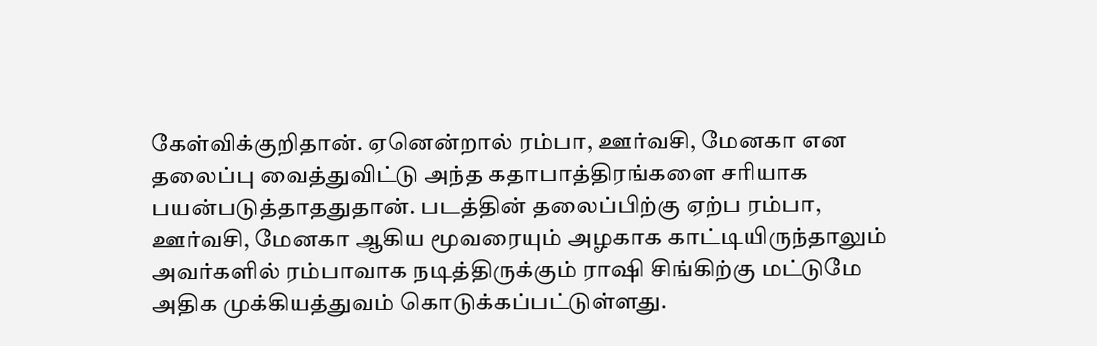கேள்விக்குறிதான். ஏனென்றால் ரம்பா, ஊர்வசி, மேனகா என தலைப்பு வைத்துவிட்டு அந்த கதாபாத்திரங்களை சரியாக பயன்படுத்தாததுதான். படத்தின் தலைப்பிற்கு ஏற்ப ரம்பா, ஊர்வசி, மேனகா ஆகிய மூவரையும் அழகாக காட்டியிருந்தாலும் அவர்களில் ரம்பாவாக நடித்திருக்கும் ராஷி சிங்கிற்கு மட்டுமே அதிக முக்கியத்துவம் கொடுக்கப்பட்டுள்ளது.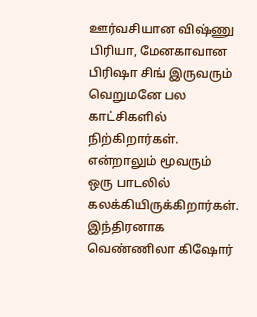ஊர்வசியான விஷ்ணு பிரியா, மேனகாவான பிரிஷா சிங் இருவரும் வெறுமனே பல காட்சிகளில் நிற்கிறார்கள். என்றாலும் மூவரும் ஒரு பாடலில் கலக்கியிருக்கிறார்கள். இந்திரனாக வெண்ணிலா கிஷோர்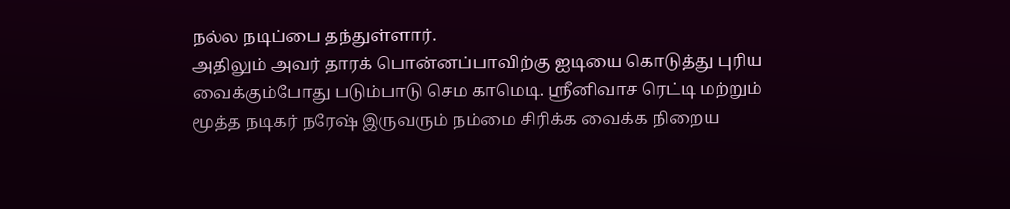நல்ல நடிப்பை தந்துள்ளார்.
அதிலும் அவர் தாரக் பொன்னப்பாவிற்கு ஐடியை கொடுத்து புரிய வைக்கும்போது படும்பாடு செம காமெடி. ஸ்ரீனிவாச ரெட்டி மற்றும் மூத்த நடிகர் நரேஷ் இருவரும் நம்மை சிரிக்க வைக்க நிறைய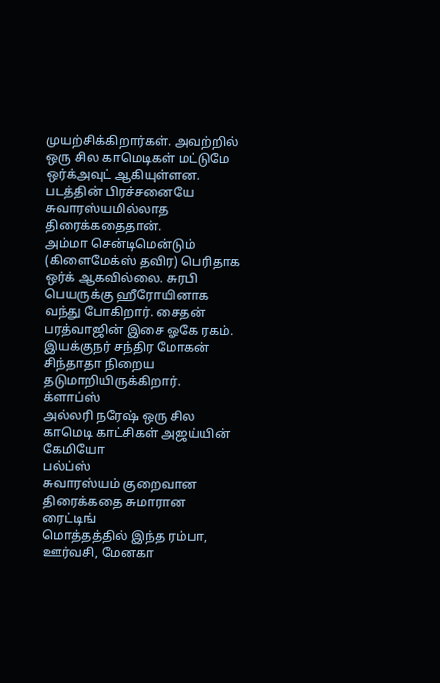முயற்சிக்கிறார்கள். அவற்றில் ஒரு சில காமெடிகள் மட்டுமே ஒர்க்அவுட் ஆகியுள்ளன. படத்தின் பிரச்சனையே சுவாரஸ்யமில்லாத திரைக்கதைதான்.
அம்மா சென்டிமென்டும் (கிளைமேக்ஸ் தவிர) பெரிதாக ஒர்க் ஆகவில்லை. சுரபி பெயருக்கு ஹீரோயினாக வந்து போகிறார். சைதன் பரத்வாஜின் இசை ஓகே ரகம். இயக்குநர் சந்திர மோகன் சிந்தாதா நிறைய தடுமாறியிருக்கிறார்.
க்ளாப்ஸ்
அல்லரி நரேஷ் ஒரு சில காமெடி காட்சிகள் அஜய்யின் கேமியோ
பல்ப்ஸ்
சுவாரஸ்யம் குறைவான திரைக்கதை சுமாரான ரைட்டிங்
மொத்தத்தில் இந்த ரம்பா, ஊர்வசி, மேனகா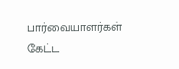பார்வையாளர்கள் கேட்ட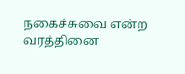நகைச்சுவை என்ற வரத்தினை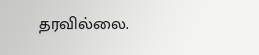தரவில்லை.